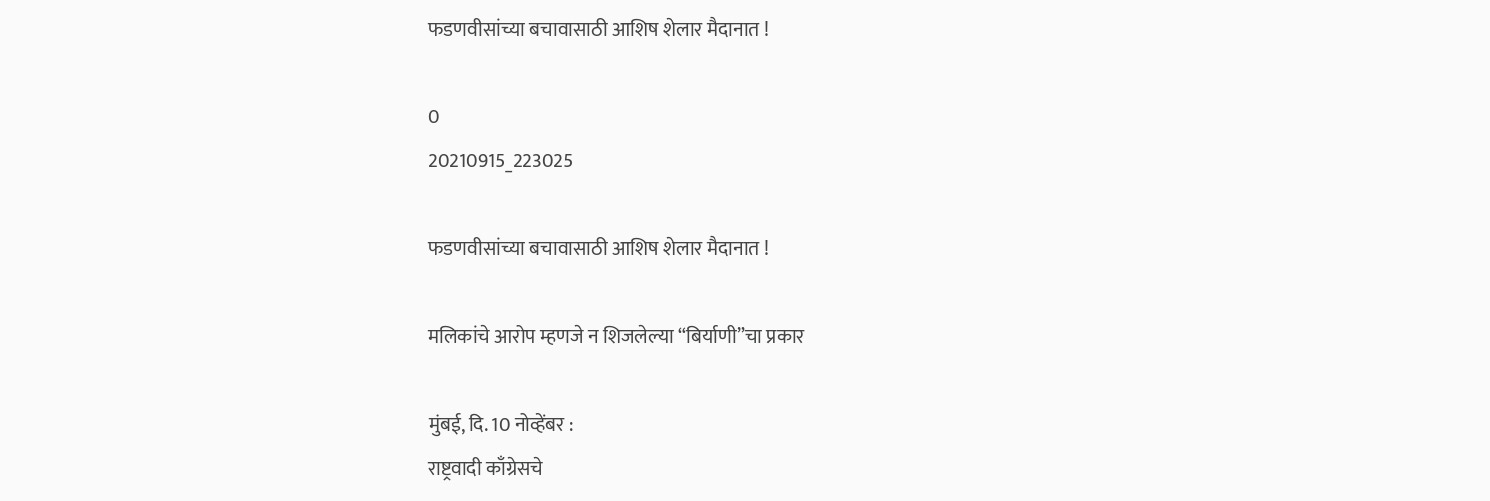फडणवीसांच्या बचावासाठी आशिष शेलार मैदानात !

0
20210915_223025

फडणवीसांच्या बचावासाठी आशिष शेलार मैदानात !

मलिकांचे आरोप म्हणजे न शिजलेल्या “बिर्याणी”चा प्रकार

मुंबई, दि. 10 नोव्हेंबर :
राष्ट्रवादी काँग्रेसचे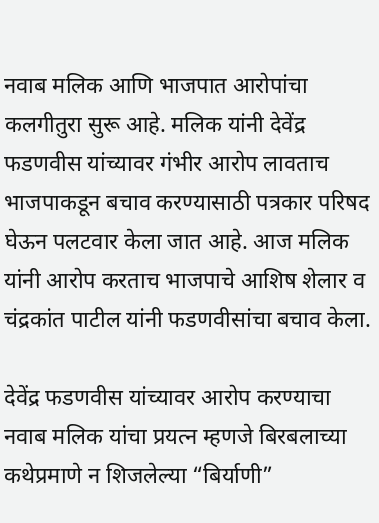नवाब मलिक आणि भाजपात आरोपांचा कलगीतुरा सुरू आहे. मलिक यांनी देवेंद्र फडणवीस यांच्यावर गंभीर आरोप लावताच भाजपाकडून बचाव करण्यासाठी पत्रकार परिषद घेऊन पलटवार केला जात आहे. आज मलिक यांनी आरोप करताच भाजपाचे आशिष शेलार व चंद्रकांत पाटील यांनी फडणवीसांचा बचाव केला.

देवेंद्र फडणवीस यांच्यावर आरोप करण्याचा नवाब मलिक यांचा प्रयत्न म्हणजे बिरबलाच्या कथेप्रमाणे न शिजलेल्या “बिर्याणी”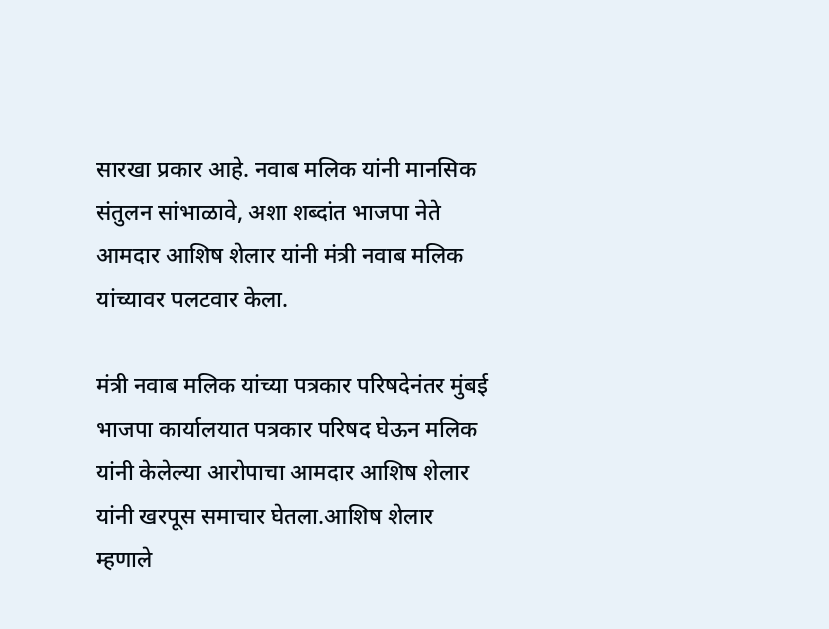सारखा प्रकार आहे. नवाब मलिक यांनी मानसिक संतुलन सांभाळावे, अशा शब्दांत भाजपा नेते आमदार आशिष शेलार यांनी मंत्री नवाब मलिक यांच्यावर पलटवार केला.

मंत्री नवाब मलिक यांच्या पत्रकार परिषदेनंतर मुंबई भाजपा कार्यालयात पत्रकार परिषद घेऊन मलिक यांनी केलेल्या आरोपाचा आमदार आशिष शेलार यांनी खरपूस समाचार घेतला.आशिष शेलार म्हणाले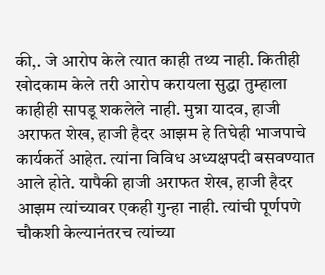की,. जे आरोप केले त्यात काही तथ्य नाही. कितीही खोदकाम केले तरी आरोप करायला सुद्धा तुम्हाला काहीही सापडू शकलेले नाही. मुन्ना यादव, हाजी अराफत शेख, हाजी हैदर आझम हे तिघेही भाजपाचे कार्यकर्ते आहेत. त्यांना विविध अध्यक्षपदी बसवण्यात आले होते. यापैकी हाजी अराफत शेख, हाजी हैदर आझम त्यांच्यावर एकही गुन्हा नाही. त्यांची पूर्णपणे चौकशी केल्यानंतरच त्यांच्या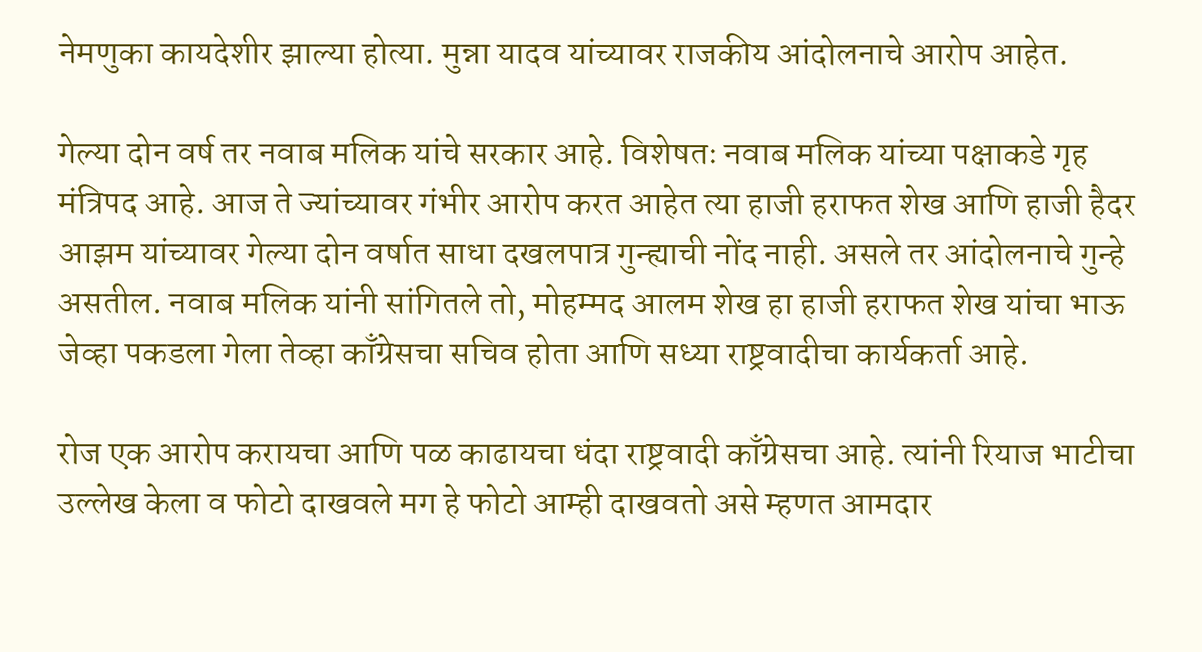नेमणुका कायदेशीर झाल्या होत्या. मुन्ना यादव यांच्यावर राजकीय आंदोलनाचे आरोप आहेत.

गेल्या दोन वर्ष तर नवाब मलिक यांचे सरकार आहे. विशेषतः नवाब मलिक यांच्या पक्षाकडे गृह मंत्रिपद आहे. आज ते ज्यांच्यावर गंभीर आरोप करत आहेत त्या हाजी हराफत शेख आणि हाजी हैदर आझम यांच्यावर गेल्या दोन वर्षात साधा दखलपात्र गुन्ह्याची नोंद नाही. असले तर आंदोलनाचे गुन्हे असतील. नवाब मलिक यांनी सांगितले तो, मोहम्मद आलम शेख हा हाजी हराफत शेख यांचा भाऊ जेव्हा पकडला गेला तेव्हा काँग्रेसचा सचिव होता आणि सध्या राष्ट्रवादीचा कार्यकर्ता आहे.

रोज एक आरोप करायचा आणि पळ काढायचा धंदा राष्ट्रवादी काँग्रेसचा आहे. त्यांनी रियाज भाटीचा उल्लेख केला व फोटो दाखवले मग हे फोटो आम्ही दाखवतो असे म्हणत आमदार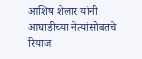आशिष शेलार यांनी आघाडीच्या नेत्यांसोबतचे रियाज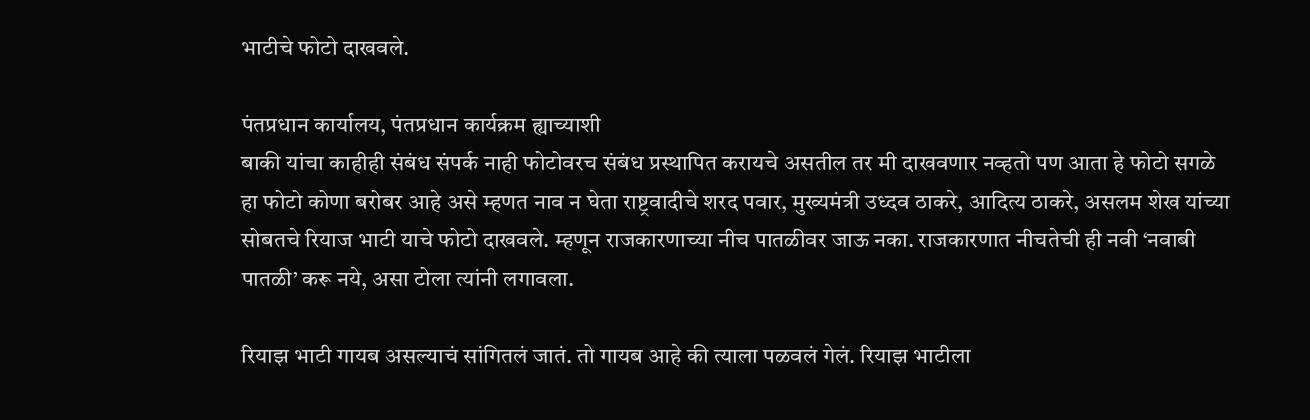भाटीचे फोटो दाखवले.

पंतप्रधान कार्यालय, पंतप्रधान कार्यक्रम ह्याच्याशी
बाकी यांचा काहीही संबंध संपर्क नाही फोटोवरच संबंध प्रस्थापित करायचे असतील तर मी दाखवणार नव्हतो पण आता हे फोटो सगळे हा फोटो कोणा बरोबर आहे असे म्हणत नाव न घेता राष्ट्रवादीचे शरद पवार, मुख्यमंत्री उध्दव ठाकरे, आदित्य ठाकरे, असलम शेख यांच्या सोबतचे रियाज भाटी याचे फोटो दाखवले. म्हणून राजकारणाच्या नीच पातळीवर जाऊ नका. राजकारणात नीचतेची ही नवी ‘नवाबी पातळी’ करू नये, असा टोला त्यांनी लगावला.

रियाझ भाटी गायब असल्याचं सांगितलं जातं. तो गायब आहे की त्याला पळवलं गेलं. रियाझ भाटीला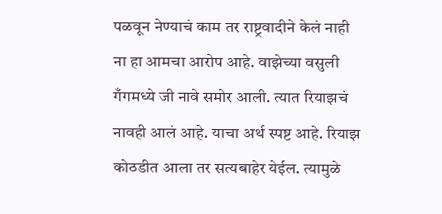पळवून नेण्याचं काम तर राष्ट्रवादीने केलं नाही ना हा आमचा आरोप आहे. वाझेच्या वसुली गँगमध्ये जी नावे समोर आली. त्यात रियाझचं नावही आलं आहे. याचा अर्थ स्पष्ट आहे. रियाझ कोठडीत आला तर सत्यबाहेर येईल. त्यामुळे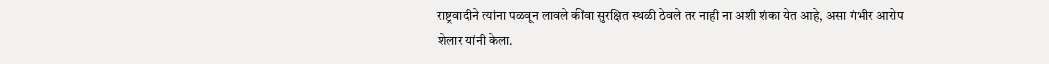राष्ट्रवादीने त्यांना पळवून लावले कींवा सुरक्षित स्थळी ठेवले तर नाही ना अशी शंका येत आहे, असा गंभीर आरोप शेलार यांनी केला.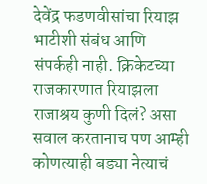देवेंद्र फडणवीसांचा रियाझ भाटीशी संबंध आणि संपर्कही नाही. क्रिकेटच्या राजकारणात रियाझला राजाश्रय कुणी दिलं? असा सवाल करतानाच पण आम्ही कोणत्याही बड्या नेत्याचं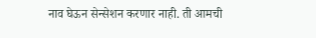नाव घेऊन सेन्सेशन करणार नाही. ती आमची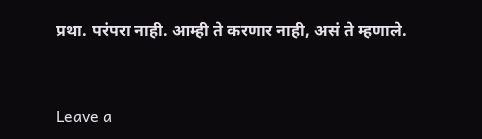प्रथा. परंपरा नाही. आम्ही ते करणार नाही, असं ते म्हणाले.



Leave a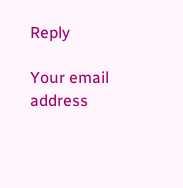Reply

Your email address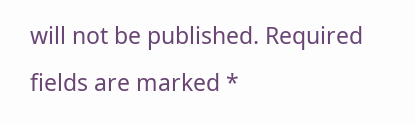will not be published. Required fields are marked *